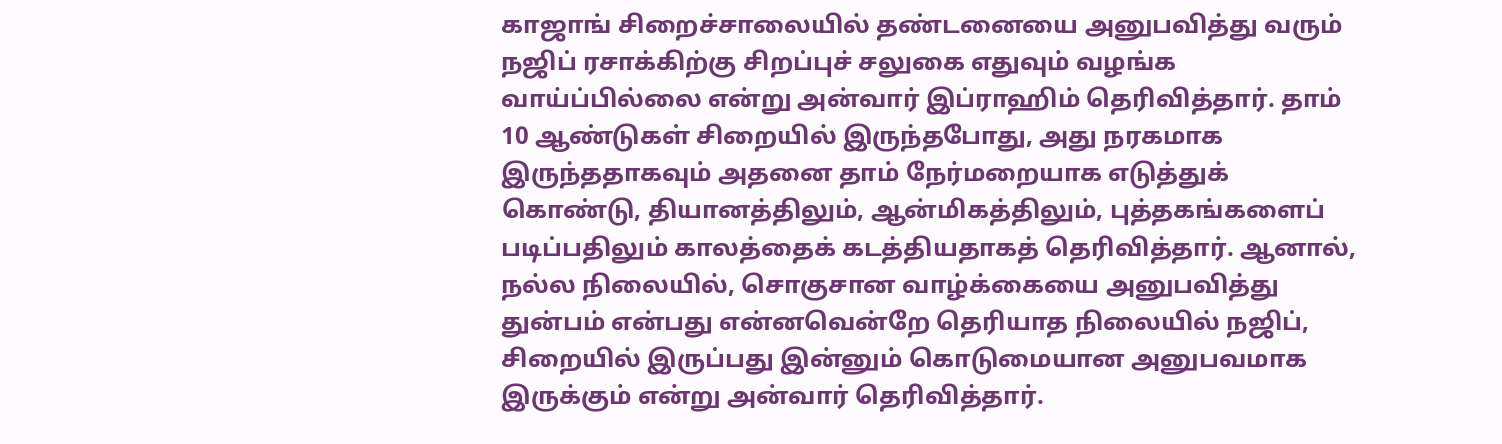காஜாங் சிறைச்சாலையில் தண்டனையை அனுபவித்து வரும் நஜிப் ரசாக்கிற்கு சிறப்புச் சலுகை எதுவும் வழங்க வாய்ப்பில்லை என்று அன்வார் இப்ராஹிம் தெரிவித்தார். தாம் 10 ஆண்டுகள் சிறையில் இருந்தபோது, அது நரகமாக இருந்ததாகவும் அதனை தாம் நேர்மறையாக எடுத்துக் கொண்டு, தியானத்திலும், ஆன்மிகத்திலும், புத்தகங்களைப் படிப்பதிலும் காலத்தைக் கடத்தியதாகத் தெரிவித்தார். ஆனால், நல்ல நிலையில், சொகுசான வாழ்க்கையை அனுபவித்து துன்பம் என்பது என்னவென்றே தெரியாத நிலையில் நஜிப், சிறையில் இருப்பது இன்னும் கொடுமையான அனுபவமாக இருக்கும் என்று அன்வார் தெரிவித்தார்.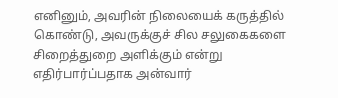எனினும், அவரின் நிலையைக் கருத்தில் கொண்டு, அவருக்குச் சில சலுகைகளை சிறைத்துறை அளிக்கும் என்று எதிர்பார்ப்பதாக அன்வார்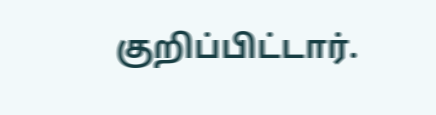குறிப்பிட்டார்.